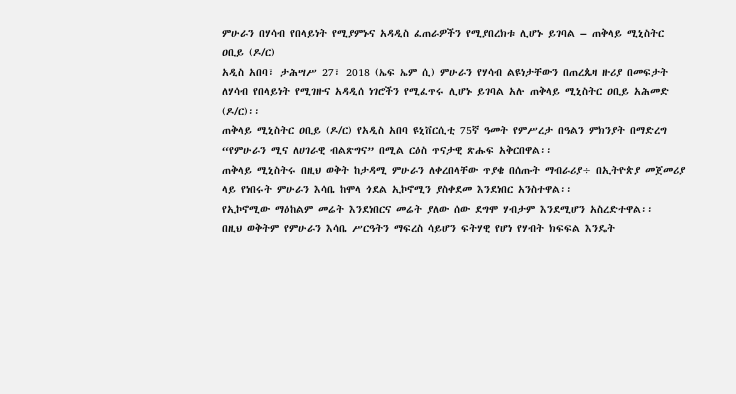ምሁራን በሃሳብ የበላይነት የሚያምኑና አዳዲስ ፈጠራዎችን የሚያበረክቱ ሊሆኑ ይገባል – ጠቅላይ ሚኒስትር ዐቢይ (ዶ/ር)
አዲስ አበባ፣ ታሕሣሥ 27፣ 2018 (ኤፍ ኤም ሲ) ምሁራን የሃሳብ ልዩነታቸውን በጠረጴዛ ዙሪያ በመፍታት ለሃሳብ የበላይነት የሚገዙና አዳዲሰ ነገሮችን የሚፈጥሩ ሊሆኑ ይገባል አሉ ጠቅላይ ሚኒስትር ዐቢይ አሕመድ (ዶ/ር)፡፡
ጠቅላይ ሚኒስትር ዐቢይ (ዶ/ር) የአዲስ አበባ ዩኒቨርሲቲ 75ኛ ዓመት የምሥረታ በዓልን ምክንያት በማድረግ “የምሁራን ሚና ለሀገራዊ ብልጽግና” በሚል ርዕስ ጥናታዊ ጽሑፍ አቅርበዋል፡፡
ጠቅላይ ሚኒስትሩ በዚህ ወቅት ከታዳሚ ምሁራን ለቀረበላቸው ጥያቄ በሰጡት ማብራሪያ÷ በኢትዮጵያ መጀመሪያ ላይ የነበሩት ምሁራን እሳቤ ከሞላ ጎደል ኢኮኖሚን ያስቀደመ እንደነበር አንስተዋል፡፡
የኢኮኖሚው ማዕከልም መሬት እንደነበርና መሬት ያለው ሰው ደግሞ ሃብታም እንደሚሆን አስረድተዋል፡፡
በዚህ ወቅትም የምሁራን እሳቤ ሥርዓትን ማፍረስ ሳይሆን ፍትሃዊ የሆነ የሃብት ክፍፍል እንዴት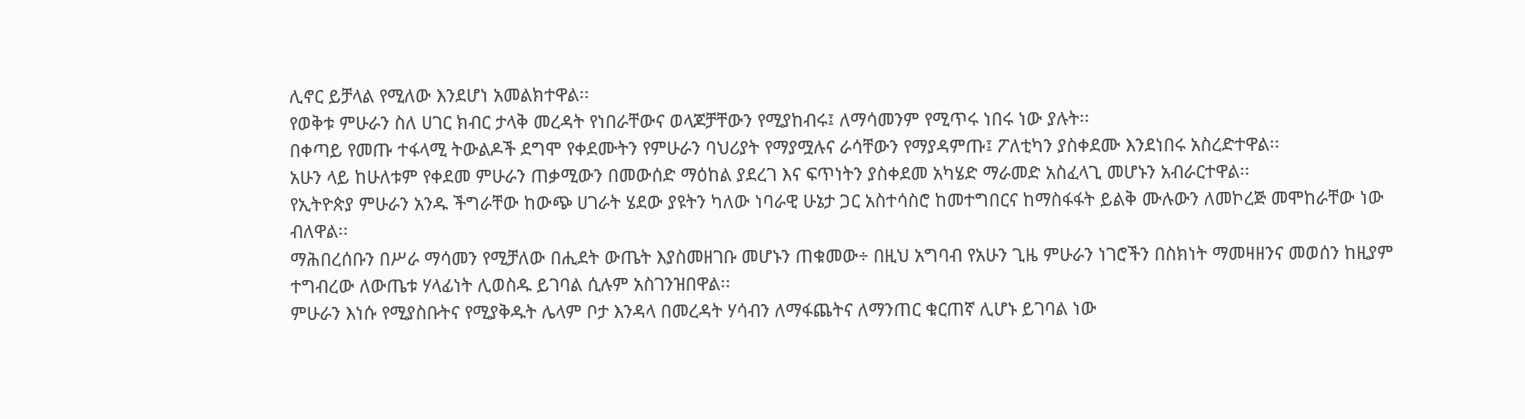ሊኖር ይቻላል የሚለው እንደሆነ አመልክተዋል፡፡
የወቅቱ ምሁራን ስለ ሀገር ክብር ታላቅ መረዳት የነበራቸውና ወላጆቻቸውን የሚያከብሩ፤ ለማሳመንም የሚጥሩ ነበሩ ነው ያሉት፡፡
በቀጣይ የመጡ ተፋላሚ ትውልዶች ደግሞ የቀደሙትን የምሁራን ባህሪያት የማያሟሉና ራሳቸውን የማያዳምጡ፤ ፖለቲካን ያስቀደሙ እንደነበሩ አስረድተዋል፡፡
አሁን ላይ ከሁለቱም የቀደመ ምሁራን ጠቃሚውን በመውሰድ ማዕከል ያደረገ እና ፍጥነትን ያስቀደመ አካሄድ ማራመድ አስፈላጊ መሆኑን አብራርተዋል፡፡
የኢትዮጵያ ምሁራን አንዱ ችግራቸው ከውጭ ሀገራት ሄደው ያዩትን ካለው ነባራዊ ሁኔታ ጋር አስተሳስሮ ከመተግበርና ከማስፋፋት ይልቅ ሙሉውን ለመኮረጅ መሞከራቸው ነው ብለዋል፡፡
ማሕበረሰቡን በሥራ ማሳመን የሚቻለው በሒደት ውጤት እያስመዘገቡ መሆኑን ጠቁመው÷ በዚህ አግባብ የአሁን ጊዜ ምሁራን ነገሮችን በስክነት ማመዛዘንና መወሰን ከዚያም ተግብረው ለውጤቱ ሃላፊነት ሊወስዱ ይገባል ሲሉም አስገንዝበዋል፡፡
ምሁራን እነሱ የሚያስቡትና የሚያቅዱት ሌላም ቦታ እንዳላ በመረዳት ሃሳብን ለማፋጨትና ለማንጠር ቁርጠኛ ሊሆኑ ይገባል ነው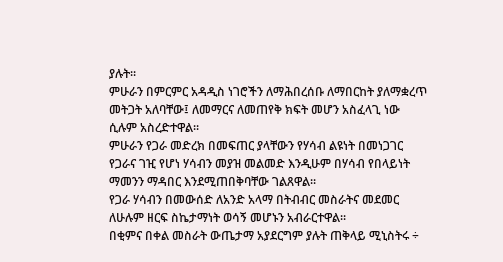ያሉት፡፡
ምሁራን በምርምር አዳዲስ ነገሮችን ለማሕበረሰቡ ለማበርከት ያለማቋረጥ መትጋት አለባቸው፤ ለመማርና ለመጠየቅ ክፍት መሆን አስፈላጊ ነው ሲሉም አስረድተዋል፡፡
ምሁራን የጋራ መድረክ በመፍጠር ያላቸውን የሃሳብ ልዩነት በመነጋገር የጋራና ገዢ የሆነ ሃሳብን መያዝ መልመድ እንዲሁም በሃሳብ የበላይነት ማመንን ማዳበር እንደሚጠበቅባቸው ገልጸዋል፡፡
የጋራ ሃሳብን በመውሰድ ለአንድ አላማ በትብብር መስራትና መደመር ለሁሉም ዘርፍ ስኬታማነት ወሳኝ መሆኑን አብራርተዋል፡፡
በቂምና በቀል መስራት ውጤታማ አያደርግም ያሉት ጠቅላይ ሚኒስትሩ ÷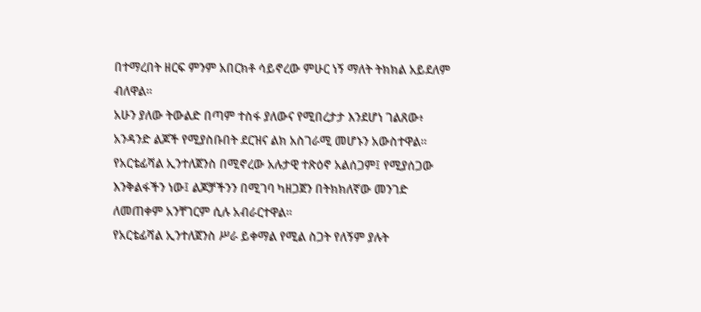በተማረበት ዘርፍ ምንም አበርክቶ ሳይኖረው ምሁር ነኝ ማለት ትክክል አይደለም ብለዋል፡፡
አሁን ያለው ትውልድ በጣም ተስፋ ያለውና የሚበረታታ እንደሆነ ገልጸው፥ አንዳንድ ልጆች የሚያስቡበት ደርዝና ልክ አስገራሚ መሆኑን አውስተዋል፡፡
የአርቴፊሻል ኢንተለጀንስ በሚኖረው አሉታዊ ተጽዕኖ አልሰጋም፤ የሚያሰጋው እንቅልፋችን ነው፤ ልጆቻችንን በሚገባ ካዘጋጀን በትክክለኛው መንገድ ለመጠቀም አንቸገርም ሲሉ አብራርተዋል፡፡
የአርቴፊሻል ኢንተለጀንስ ሥራ ይቀማል የሚል ስጋት የለኝም ያሉት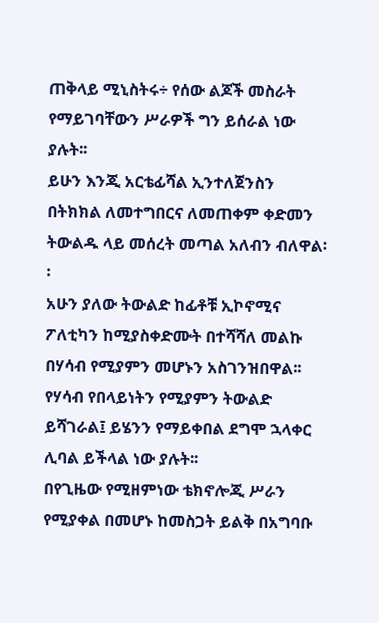ጠቅላይ ሚኒስትሩ÷ የሰው ልጆች መስራት የማይገባቸውን ሥራዎች ግን ይሰራል ነው ያሉት፡፡
ይሁን እንጂ አርቴፊሻል ኢንተለጀንስን በትክክል ለመተግበርና ለመጠቀም ቀድመን ትውልዱ ላይ መሰረት መጣል አለብን ብለዋል፡፡
አሁን ያለው ትውልድ ከፊቶቹ ኢኮኖሚና ፖለቲካን ከሚያስቀድሙት በተሻሻለ መልኩ በሃሳብ የሚያምን መሆኑን አስገንዝበዋል፡፡
የሃሳብ የበላይነትን የሚያምን ትውልድ ይሻገራል፤ ይሄንን የማይቀበል ደግሞ ኋላቀር ሊባል ይችላል ነው ያሉት፡፡
በየጊዜው የሚዘምነው ቴክኖሎጂ ሥራን የሚያቀል በመሆኑ ከመስጋት ይልቅ በአግባቡ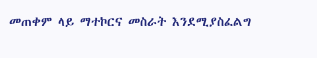መጠቀም ላይ ማተኮርና መስራት እንደሚያስፈልግ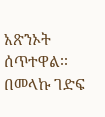አጽንኦት ሰጥተዋል፡፡
በመላኩ ገድፍ